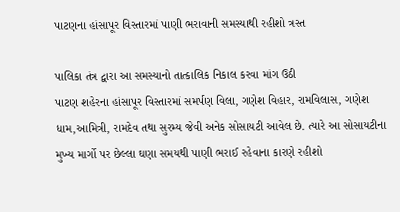પાટણના હાંસાપૂર વિસ્તારમાં પાણી ભરાવાની સમસ્યાથી રહીશો ત્રસ્ત

પાલિકા તંત્ર દ્વારા આ સમસ્યાનો તાત્કાલિક નિકાલ કરવા માંગ ઉઠી
પાટણ શહેરના હાંસાપૂર વિસ્તારમાં સમર્પણ વિલા, ગણેશ વિહાર, રામવિલાસ, ગણેશ ધામ,આમિત્રી, રામદેવ તથા સુરમ્ય જેવી અનેક સોસાયટી આવેલ છે. ત્યારે આ સોસાયટીના મુખ્ય માર્ગો પર છેલ્લા ઘણા સમયથી પાણી ભરાઈ રહેવાના કારણે રહીશો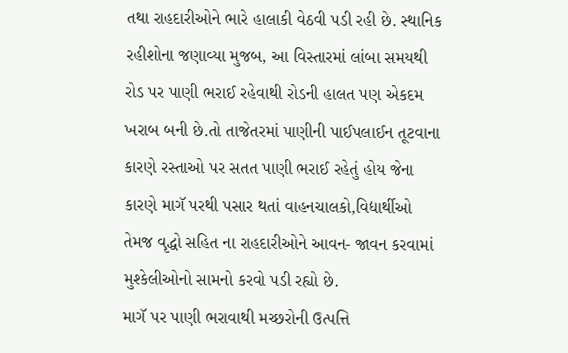તથા રાહદારીઓને ભારે હાલાકી વેઠવી પડી રહી છે. સ્થાનિક રહીશોના જણાવ્યા મુજબ, આ વિસ્તારમાં લાંબા સમયથી રોડ પર પાણી ભરાઈ રહેવાથી રોડની હાલત પણ એકદમ ખરાબ બની છે.તો તાજેતરમાં પાણીની પાઈપલાઈન તૂટવાના કારણે રસ્તાઓ પર સતત પાણી ભરાઈ રહેતું હોય જેના કારણે માગૅ પરથી પસાર થતાં વાહનચાલકો,વિદ્યાર્થીઓ તેમજ વૃદ્ધો સહિત ના રાહદારીઓને આવન- જાવન કરવામાં મુશ્કેલીઓનો સામનો કરવો પડી રહ્યો છે.
માગૅ પર પાણી ભરાવાથી મચ્છરોની ઉત્પત્તિ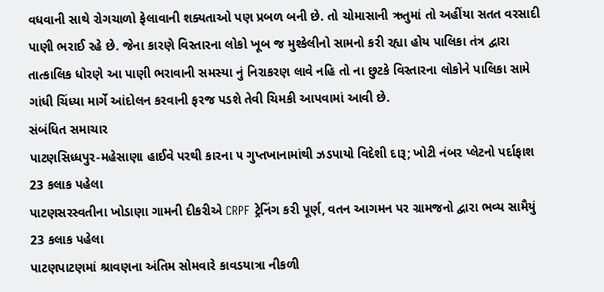વધવાની સાથે રોગચાળો ફેલાવાની શક્યતાઓ પણ પ્રબળ બની છે. તો ચોમાસાની ઋતુમાં તો અહીંયા સતત વરસાદી પાણી ભરાઈ રહે છે. જેના કારણે વિસ્તારના લોકો ખૂબ જ મુશ્કેલીનો સામનો કરી રહ્યા હોય પાલિકા તંત્ર દ્વારા તાત્કાલિક ધોરણે આ પાણી ભરાવાની સમસ્યા નું નિરાકરણ લાવે નહિ તો ના છુટકે વિસ્તારના લોકોને પાલિકા સામે ગાંધી ચિંધ્યા માર્ગે આંદોલન કરવાની ફરજ પડશે તેવી ચિમકી આપવામાં આવી છે.
સંબંધિત સમાચાર
પાટણસિધ્ધપુર-મહેસાણા હાઈવે પરથી કારના ૫ ગુપ્તખાનામાંથી ઝડપાયો વિદેશી દારૂ; ખોટી નંબર પ્લેટનો પર્દાફાશ
23 કલાક પહેલા
પાટણસરસ્વતીના ખોડાણા ગામની દીકરીએ CRPF ટ્રેનિંગ કરી પૂર્ણ, વતન આગમન પર ગ્રામજનો દ્વારા ભવ્ય સામૈયું
23 કલાક પહેલા
પાટણપાટણમાં શ્રાવણના અંતિમ સોમવારે કાવડયાત્રા નીકળી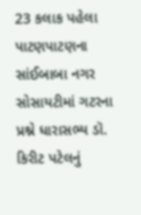23 કલાક પહેલા
પાટણપાટણના સાંઈબાબા નગર સોસાયટીમાં ગટરના પ્રશ્ને ધારાસભ્ય ડૉ. કિરીટ પટેલનું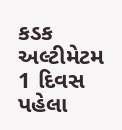કડક અલ્ટીમેટમ
1 દિવસ પહેલા